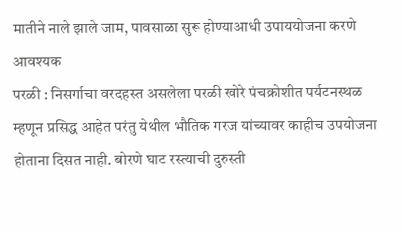मातीने नाले झाले जाम, पावसाळा सुरू होण्याआधी उपाययोजना करणे आवश्यक
परळी : निसर्गाचा वरदहस्त असलेला परळी खोरे पंचक्रोशीत पर्यटनस्थळ म्हणून प्रसिद्ध आहेत परंतु येथील भौतिक गरज यांच्यावर काहीच उपयोजना होताना दिसत नाही. बोरणे घाट रस्त्याची दुरुस्ती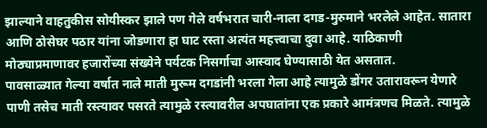झाल्याने वाहतुकीस सोयीस्कर झाले पण गेले वर्षभरात चारी-नाला दगड-मुरुमाने भरलेले आहेत. सातारा आणि ठोसेघर पठार यांना जोडणारा हा घाट रस्ता अत्यंत महत्त्वाचा दुवा आहे. याठिकाणी मोठ्याप्रमाणावर हजारोंच्या संख्येने पर्यटक निसर्गाचा आस्वाद घेण्यासाठी येत असतात.
पावसाळ्यात गेल्या वर्षात नाले माती मुरूम दगडांनी भरला गेला आहे त्यामुळे डोंगर उतारावरून येणारे पाणी तसेच माती रस्त्यावर पसरते त्यामुळे रस्त्यावरील अपघातांना एक प्रकारे आमंत्रणच मिळते. त्यामुळे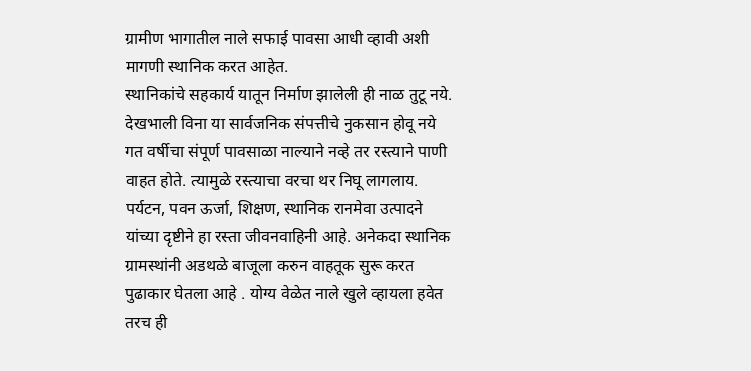ग्रामीण भागातील नाले सफाई पावसा आधी व्हावी अशी मागणी स्थानिक करत आहेत.
स्थानिकांचे सहकार्य यातून निर्माण झालेली ही नाळ तुटू नये. देखभाली विना या सार्वजनिक संपत्तीचे नुकसान होवू नये गत वर्षीचा संपूर्ण पावसाळा नाल्याने नव्हे तर रस्त्याने पाणी वाहत होते. त्यामुळे रस्त्याचा वरचा थर निघू लागलाय. पर्यटन, पवन ऊर्जा, शिक्षण, स्थानिक रानमेवा उत्पादने यांच्या दृष्टीने हा रस्ता जीवनवाहिनी आहे. अनेकदा स्थानिक ग्रामस्थांनी अडथळे बाजूला करुन वाहतूक सुरू करत पुढाकार घेतला आहे . योग्य वेळेत नाले खुले व्हायला हवेत तरच ही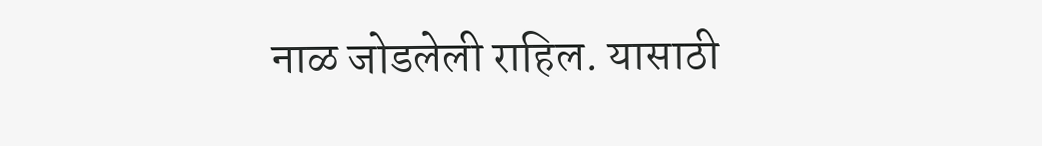नाळ जोडलेली राहिल. यासाठी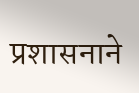प्रशासनाने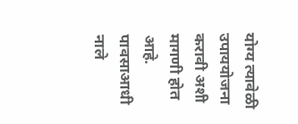योग्य त्यावेळी उपाययोजना करावी अशी मागणी होत आहे.
पावसाआधी नाले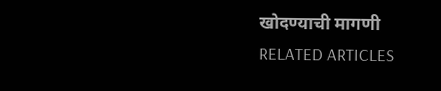खोदण्याची मागणी
RELATED ARTICLES